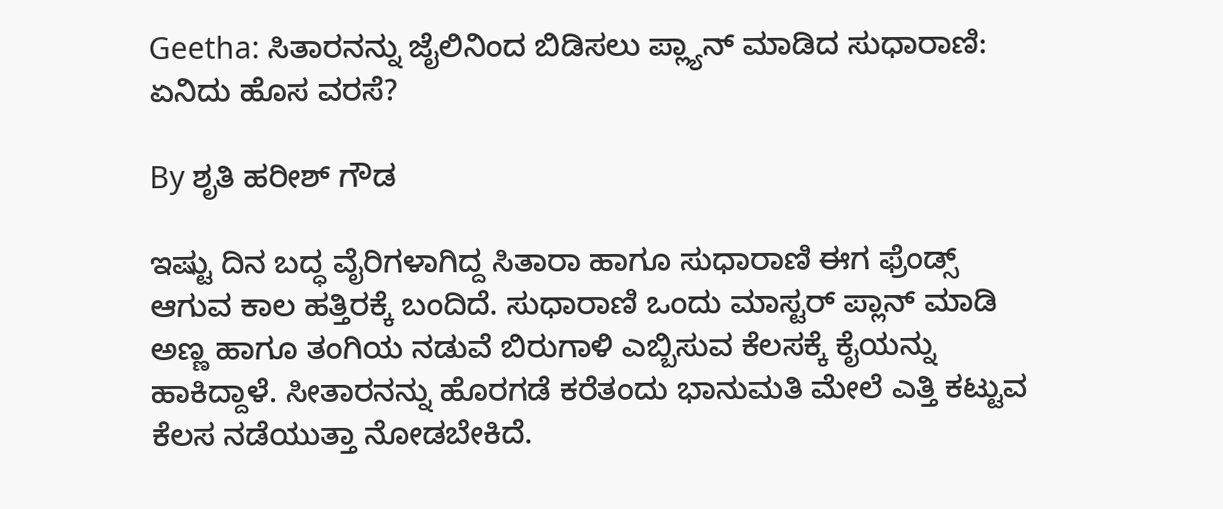Geetha: ಸಿತಾರನನ್ನು ಜೈಲಿನಿಂದ ಬಿಡಿಸಲು ಪ್ಲ್ಯಾನ್ ಮಾಡಿದ ಸುಧಾರಾಣಿ: ಏ‌ನಿದು ಹೊಸ ವರಸೆ?

By ಶೃತಿ ಹರೀಶ್ ಗೌಡ

ಇಷ್ಟು ದಿನ ಬದ್ಧ ವೈರಿಗಳಾಗಿದ್ದ ಸಿತಾರಾ ಹಾಗೂ ಸುಧಾರಾಣಿ ಈಗ ಫ್ರೆಂಡ್ಸ್ ಆಗುವ ಕಾಲ ಹತ್ತಿರಕ್ಕೆ ಬಂದಿದೆ. ಸುಧಾರಾಣಿ ಒಂದು ಮಾಸ್ಟರ್ ಪ್ಲಾನ್ ಮಾಡಿ ಅಣ್ಣ ಹಾಗೂ ತಂಗಿಯ ನಡುವೆ ಬಿರುಗಾಳಿ ಎಬ್ಬಿಸುವ ಕೆಲಸಕ್ಕೆ ಕೈಯನ್ನು ಹಾಕಿದ್ದಾಳೆ. ಸೀತಾರನನ್ನು ಹೊರಗಡೆ ಕರೆತಂದು ಭಾನುಮತಿ ಮೇಲೆ ಎತ್ತಿ ಕಟ್ಟುವ ಕೆಲಸ ನಡೆಯುತ್ತಾ ನೋಡಬೇಕಿದೆ‌.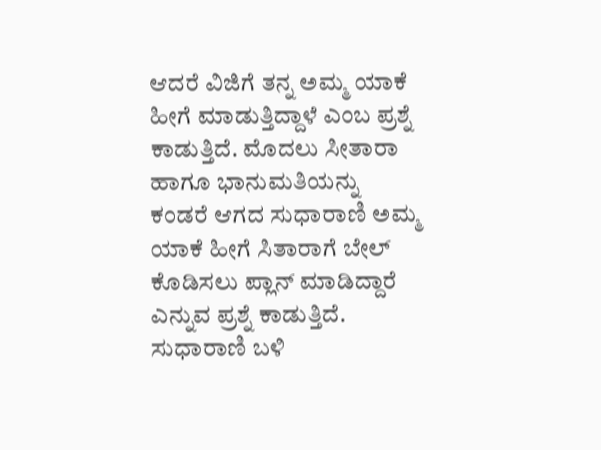ಆದರೆ ವಿಜಿಗೆ ತನ್ನ ಅಮ್ಮ ಯಾಕೆ ಹೀಗೆ ಮಾಡುತ್ತಿದ್ದಾಳೆ ಎಂಬ ಪ್ರಶ್ನೆ ಕಾಡುತ್ತಿದೆ. ಮೊದಲು ಸೀತಾರಾ ಹಾಗೂ ಭಾನುಮತಿಯನ್ನು ಕಂಡರೆ ಆಗದ ಸುಧಾರಾಣಿ ಅಮ್ಮ ಯಾಕೆ ಹೀಗೆ ಸಿತಾರಾಗೆ ಬೇಲ್ ಕೊಡಿಸಲು ಪ್ಲಾನ್ ಮಾಡಿದ್ದಾರೆ ಎನ್ನುವ ಪ್ರಶ್ನೆ ಕಾಡುತ್ತಿದೆ. ಸುಧಾರಾಣಿ ಬಳಿ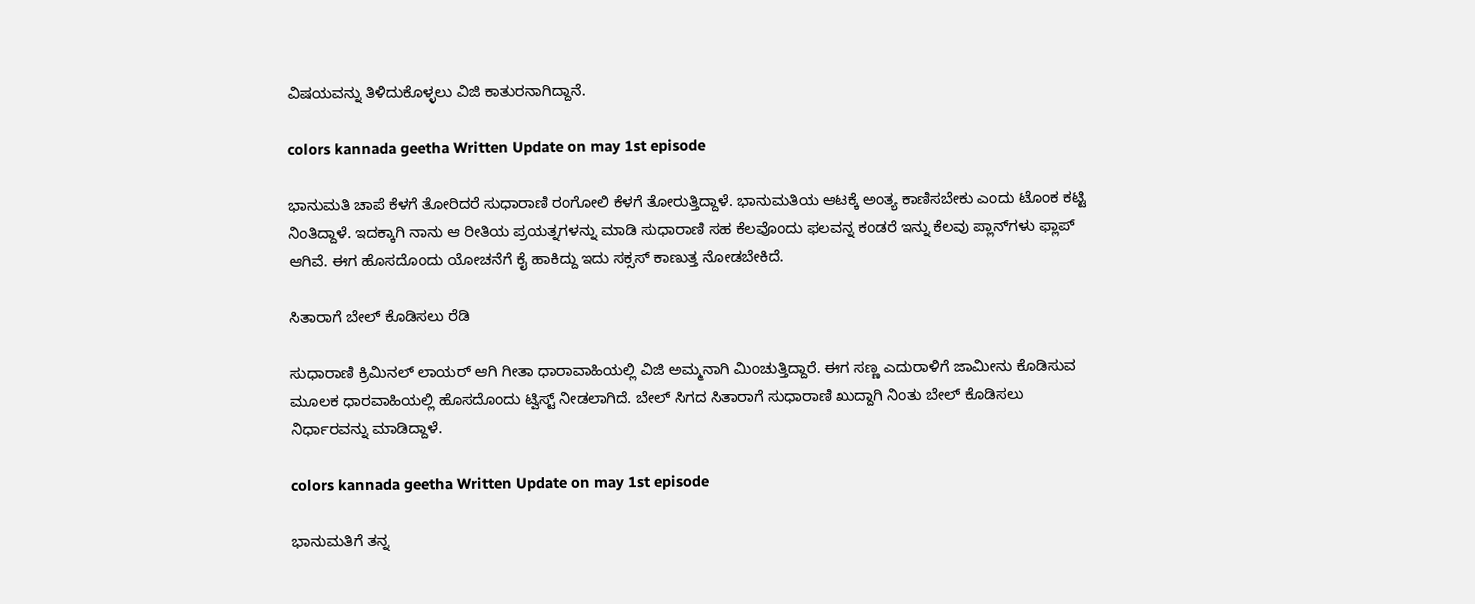ವಿಷಯವನ್ನು ತಿಳಿದುಕೊಳ್ಳಲು ವಿಜಿ ಕಾತುರನಾಗಿದ್ದಾನೆ.

colors kannada geetha Written Update on may 1st episode

ಭಾನುಮತಿ ಚಾಪೆ ಕೆಳಗೆ ತೋರಿದರೆ ಸುಧಾರಾಣಿ ರಂಗೋಲಿ ಕೆಳಗೆ ತೋರುತ್ತಿದ್ದಾಳೆ. ಭಾನುಮತಿಯ ಆಟಕ್ಕೆ ಅಂತ್ಯ ಕಾಣಿಸಬೇಕು ಎಂದು ಟೊಂಕ ಕಟ್ಟಿ ನಿಂತಿದ್ದಾಳೆ. ಇದಕ್ಕಾಗಿ ನಾನು ಆ ರೀತಿಯ ಪ್ರಯತ್ನಗಳನ್ನು ಮಾಡಿ ಸುಧಾರಾಣಿ ಸಹ ಕೆಲವೊಂದು ಫಲವನ್ನ ಕಂಡರೆ ಇನ್ನು ಕೆಲವು ಪ್ಲಾನ್‌ಗಳು ಫ್ಲಾಪ್ ಆಗಿವೆ. ಈಗ ಹೊಸದೊಂದು ಯೋಚನೆಗೆ ಕೈ ಹಾಕಿದ್ದು ಇದು ಸಕ್ಸಸ್ ಕಾಣುತ್ತ ನೋಡಬೇಕಿದೆ.

ಸಿತಾರಾಗೆ ಬೇಲ್ ಕೊಡಿಸಲು ರೆಡಿ

ಸುಧಾರಾಣಿ ಕ್ರಿಮಿನಲ್ ಲಾಯರ್ ಆಗಿ ಗೀತಾ ಧಾರಾವಾಹಿಯಲ್ಲಿ ವಿಜಿ ಅಮ್ಮನಾಗಿ ಮಿಂಚುತ್ತಿದ್ದಾರೆ. ಈಗ ಸಣ್ಣ ಎದುರಾಳಿಗೆ ಜಾಮೀನು ಕೊಡಿಸುವ ಮೂಲಕ ಧಾರವಾಹಿಯಲ್ಲಿ ಹೊಸದೊಂದು ಟ್ವಿಸ್ಟ್ ನೀಡಲಾಗಿದೆ. ಬೇಲ್‌ ಸಿಗದ ಸಿತಾರಾಗೆ ಸುಧಾರಾಣಿ ಖುದ್ದಾಗಿ ನಿಂತು ಬೇಲ್‌ ಕೊಡಿಸಲು ನಿರ್ಧಾರವನ್ನು ಮಾಡಿದ್ದಾಳೆ.

colors kannada geetha Written Update on may 1st episode

ಭಾನುಮತಿಗೆ ತನ್ನ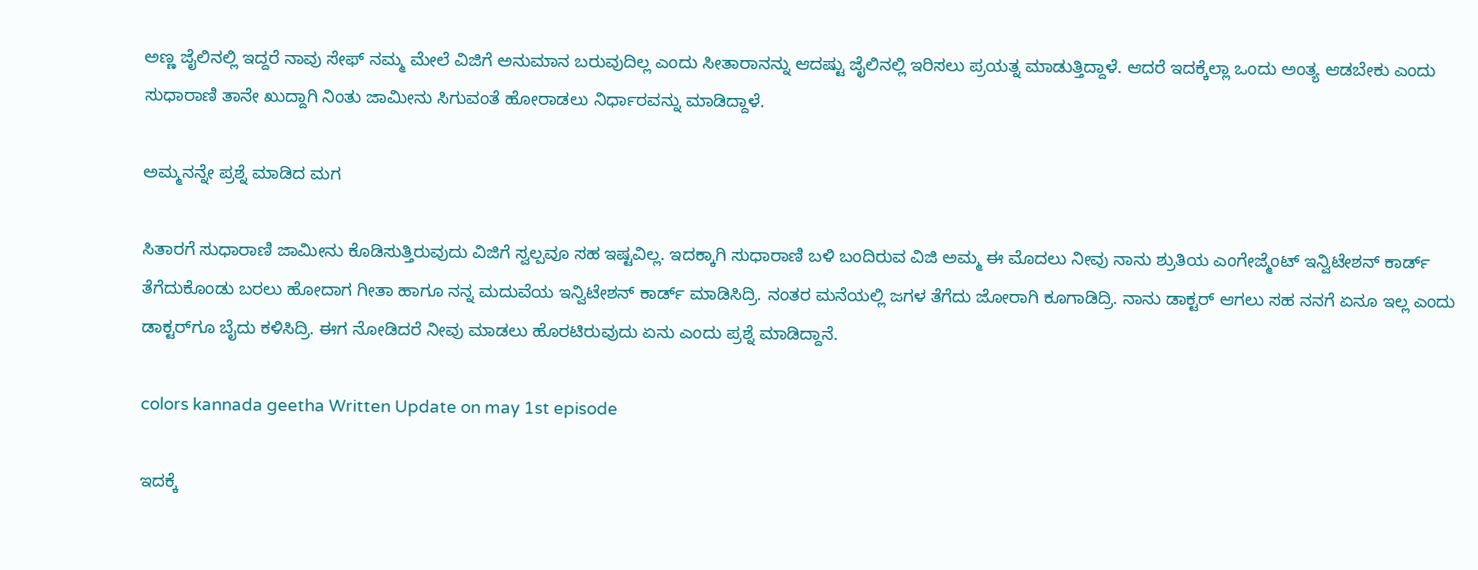ಅಣ್ಣ ಜೈಲಿನಲ್ಲಿ ಇದ್ದರೆ ನಾವು ಸೇಫ್ ನಮ್ಮ ಮೇಲೆ ವಿಜಿಗೆ ಅನುಮಾನ ಬರುವುದಿಲ್ಲ ಎಂದು ಸೀತಾರಾನನ್ನು ಆದಷ್ಟು ಜೈಲಿನಲ್ಲಿ ಇರಿಸಲು ಪ್ರಯತ್ನ ಮಾಡುತ್ತಿದ್ದಾಳೆ. ಆದರೆ ಇದಕ್ಕೆಲ್ಲಾ ಒಂದು ಅಂತ್ಯ ಆಡಬೇಕು ಎಂದು ಸುಧಾರಾಣಿ ತಾನೇ ಖುದ್ದಾಗಿ ನಿಂತು ಜಾಮೀನು ಸಿಗುವಂತೆ ಹೋರಾಡಲು ನಿರ್ಧಾರವನ್ನು ಮಾಡಿದ್ದಾಳೆ.

ಅಮ್ಮನನ್ನೇ ಪ್ರಶ್ನೆ ಮಾಡಿದ ಮಗ

ಸಿತಾರಗೆ ಸುಧಾರಾಣಿ ಜಾಮೀನು ಕೊಡಿಸುತ್ತಿರುವುದು ವಿಜಿಗೆ ಸ್ವಲ್ಪವೂ ಸಹ ಇಷ್ಟವಿಲ್ಲ. ಇದಕ್ಕಾಗಿ ಸುಧಾರಾಣಿ ಬಳಿ ಬಂದಿರುವ ವಿಜಿ ಅಮ್ಮ ಈ ಮೊದಲು ನೀವು ನಾನು ಶ್ರುತಿಯ ಎಂಗೇಜ್ಮೆಂಟ್ ಇನ್ವಿಟೇಶನ್ ಕಾರ್ಡ್ ತೆಗೆದುಕೊಂಡು ಬರಲು ಹೋದಾಗ ಗೀತಾ ಹಾಗೂ ನನ್ನ ಮದುವೆಯ ಇನ್ವಿಟೇಶನ್ ಕಾರ್ಡ್ ಮಾಡಿಸಿದ್ರಿ. ನಂತರ ಮನೆಯಲ್ಲಿ ಜಗಳ ತೆಗೆದು ಜೋರಾಗಿ ಕೂಗಾಡಿದ್ರಿ. ನಾನು ಡಾಕ್ಟರ್ ಆಗಲು ಸಹ ನನಗೆ ಏನೂ ಇಲ್ಲ ಎಂದು ಡಾಕ್ಟರ್‌ಗೂ ಬೈದು ಕಳಿಸಿದ್ರಿ. ಈಗ ನೋಡಿದರೆ ನೀವು ಮಾಡಲು ಹೊರಟಿರುವುದು ಏನು ಎಂದು ಪ್ರಶ್ನೆ ಮಾಡಿದ್ದಾನೆ.

colors kannada geetha Written Update on may 1st episode

ಇದಕ್ಕೆ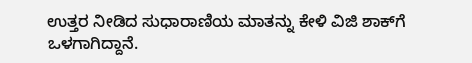ಉತ್ತರ ನೀಡಿದ ಸುಧಾರಾಣಿಯ ಮಾತನ್ನು ಕೇಳಿ ವಿಜಿ ಶಾಕ್‌ಗೆ ಒಳಗಾಗಿದ್ದಾನೆ.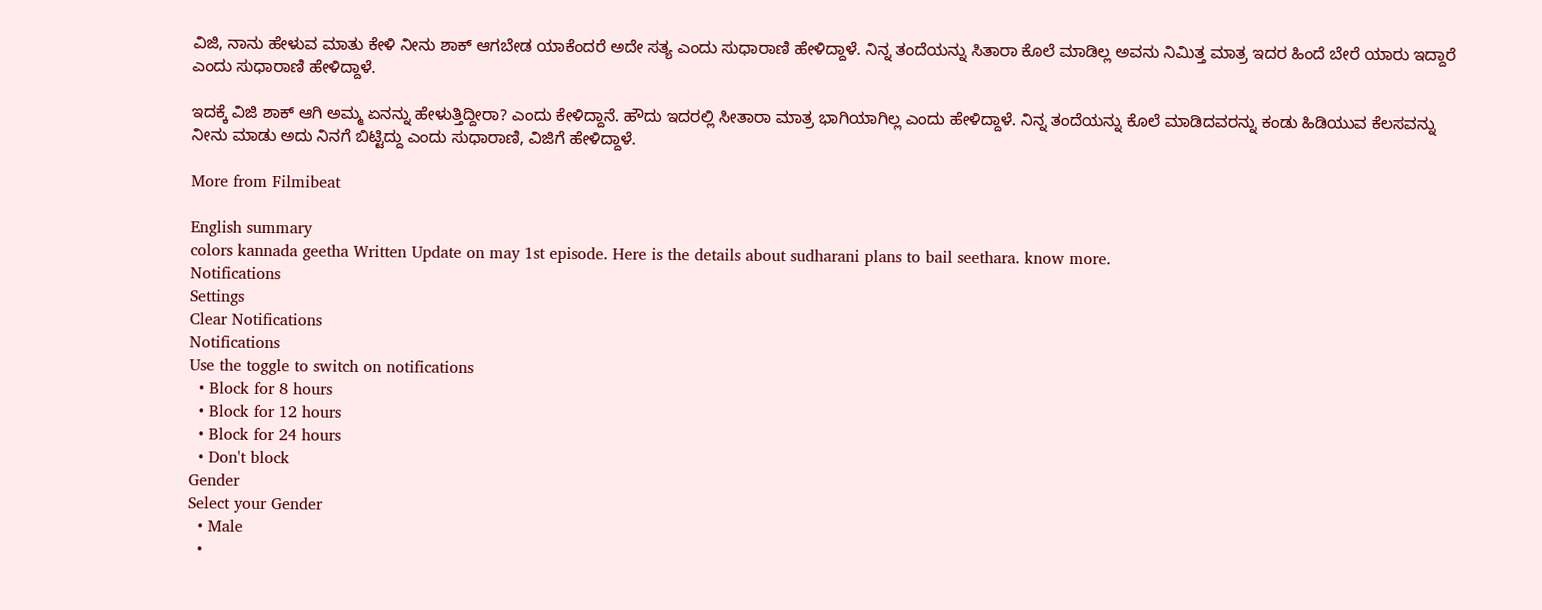ವಿಜಿ, ನಾನು ಹೇಳುವ ಮಾತು ಕೇಳಿ ನೀನು ಶಾಕ್ ಆಗಬೇಡ ಯಾಕೆಂದರೆ ಅದೇ ಸತ್ಯ ಎಂದು ಸುಧಾರಾಣಿ ಹೇಳಿದ್ದಾಳೆ. ನಿನ್ನ ತಂದೆಯನ್ನು ಸಿತಾರಾ ಕೊಲೆ ಮಾಡಿಲ್ಲ ಅವನು ನಿಮಿತ್ತ ಮಾತ್ರ ಇದರ ಹಿಂದೆ ಬೇರೆ ಯಾರು ಇದ್ದಾರೆ ಎಂದು ಸುಧಾರಾಣಿ ಹೇಳಿದ್ದಾಳೆ.

ಇದಕ್ಕೆ ವಿಜಿ ಶಾಕ್‌ ಆಗಿ ಅಮ್ಮ ಏನನ್ನು ಹೇಳುತ್ತಿದ್ದೀರಾ? ಎಂದು ಕೇಳಿದ್ದಾನೆ. ಹೌದು ಇದರಲ್ಲಿ ಸೀತಾರಾ ಮಾತ್ರ ಭಾಗಿಯಾಗಿಲ್ಲ ಎಂದು ಹೇಳಿದ್ದಾಳೆ. ನಿನ್ನ ತಂದೆಯನ್ನು ಕೊಲೆ ಮಾಡಿದವರನ್ನು ಕಂಡು ಹಿಡಿಯುವ ಕೆಲಸವನ್ನು ನೀನು ಮಾಡು ಅದು ನಿನಗೆ ಬಿಟ್ಟಿದ್ದು ಎಂದು ಸುಧಾರಾಣಿ, ವಿಜಿಗೆ ಹೇಳಿದ್ದಾಳೆ.

More from Filmibeat

English summary
colors kannada geetha Written Update on may 1st episode. Here is the details about sudharani plans to bail seethara. know more.
Notifications
Settings
Clear Notifications
Notifications
Use the toggle to switch on notifications
  • Block for 8 hours
  • Block for 12 hours
  • Block for 24 hours
  • Don't block
Gender
Select your Gender
  • Male
  •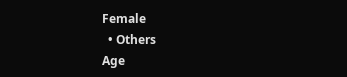Female
  • Others
Age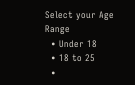Select your Age Range
  • Under 18
  • 18 to 25
  •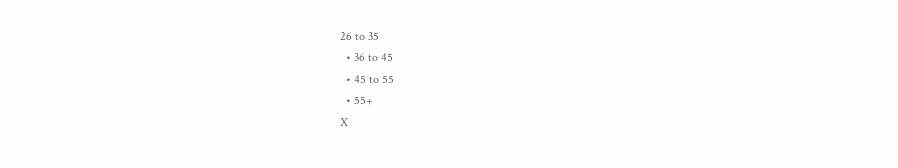26 to 35
  • 36 to 45
  • 45 to 55
  • 55+
X